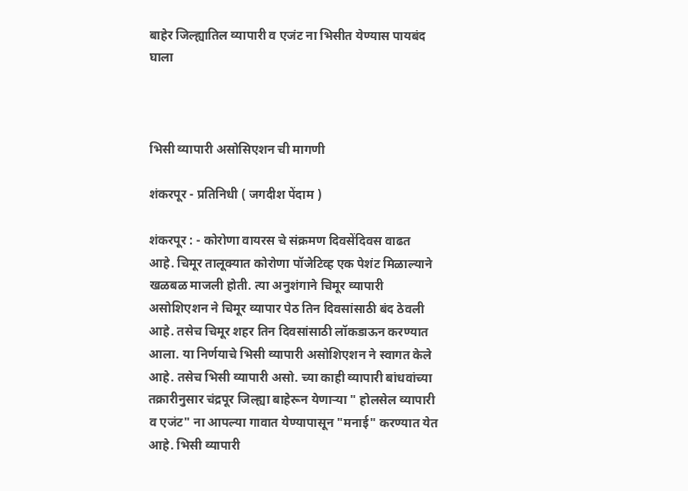बाहेर जिल्ह्यातिल व्यापारी व एजंट ना भिसीत येण्यास पायबंद घाला



भिसी व्यापारी असोसिएशन ची मागणी

शंकरपूर - प्रतिनिधी ( जगदीश पेंदाम )

शंकरपूर : - कोरोणा वायरस चे संक्रमण दिवसेंदिवस वाढत आहे. चिमूर तालूक्यात कोरोणा पॉजेटिव्ह एक पेशंट मिळाल्याने खळबळ माजली होती. त्या अनुशंगाने चिमूर व्यापारी असोशिएशन ने चिमूर व्यापार पेठ तिन दिवसांसाठी बंद ठेवली आहे. तसेच चिमूर शहर तिन दिवसांसाठी लॉकडाऊन करण्यात आला. या निर्णयाचे भिसी व्यापारी असोशिएशन ने स्वागत केले आहे. तसेच भिसी व्यापारी असो. च्या काही व्यापारी बांधवांच्या तक्रारीनुसार चंद्रपूर जिल्ह्या बाहेरून येणाऱ्या " होलसेल व्यापारी व एजंट" ना आपल्या गावात येण्यापासून "मनाई" करण्यात येत आहे. भिसी व्यापारी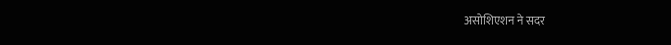असोशिएशन ने सदर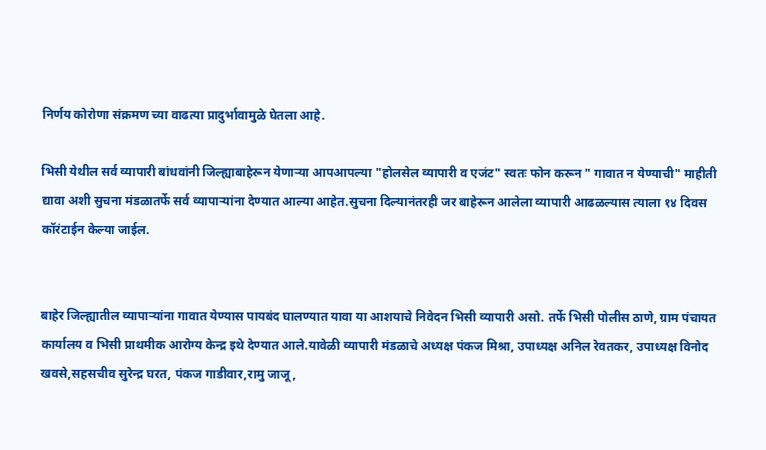निर्णय कोरोणा संक्रमण च्या वाढत्या प्रादुर्भावामुळे घेतला आहे.

भिसी येथील सर्व व्यापारी बांधवांनी जिल्ह्याबाहेरून येणाऱ्या आपआपल्या "होलसेल व्यापारी व एजंट" स्वतः फोन करून " गावात न येण्याची" माहीती द्यावा अशी सुचना मंडळातर्फे सर्व व्यापाऱ्यांना देण्यात आल्या आहेत.सुचना दिल्यानंतरही जर बाहेरून आलेला व्यापारी आढळल्यास त्याला १४ दिवस कॉरंटाईन केल्या जाईल.


बाहेर जिल्ह्यातील व्यापाऱ्यांना गावात येण्यास पायबंद घालण्यात यावा या आशयाचे निवेदन भिसी व्यापारी असो. तर्फे भिसी पोलीस ठाणे, ग्राम पंचायत कार्यालय व भिसी प्राथमीक आरोग्य केन्द्र इथे देण्यात आले.यावेळी व्यापारी मंडळाचे अध्यक्ष पंकज मिश्रा, उपाध्यक्ष अनिल रेवतकर, उपाध्यक्ष विनोद खवसे,सहसचीव सुरेन्द्र घरत, पंकज गाडीवार,रामु जाजू,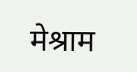मेश्राम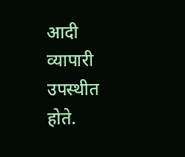आदी व्यापारी उपस्थीत होते.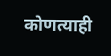कोणत्याही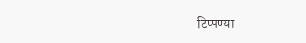टिप्पण्‍या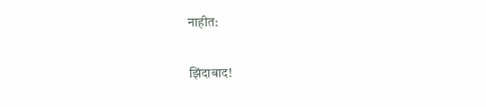नाहीत:

झिंदाबाद!